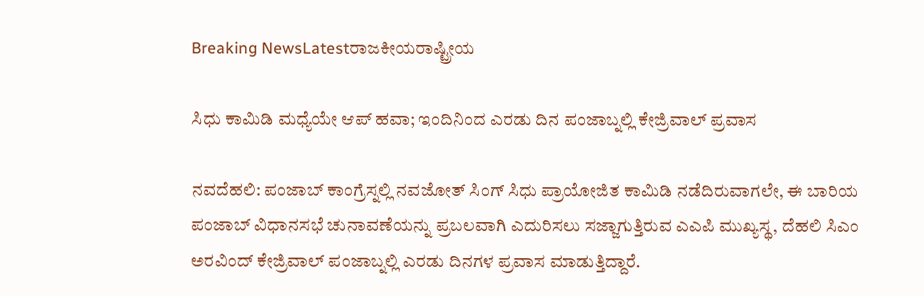Breaking NewsLatestರಾಜಕೀಯರಾಷ್ಟ್ರೀಯ

ಸಿಧು ಕಾಮಿಡಿ ಮಧ್ಯೆಯೇ ಆಪ್ ಹವಾ; ಇಂದಿನಿಂದ ಎರಡು ದಿನ ಪಂಜಾಬ್ನಲ್ಲಿ ಕೇಜ್ರಿವಾಲ್ ಪ್ರವಾಸ

ನವದೆಹಲಿ: ಪಂಜಾಬ್ ಕಾಂಗ್ರೆಸ್ನಲ್ಲಿ ನವಜೋತ್ ಸಿಂಗ್ ಸಿಧು ಪ್ರಾಯೋಜಿತ ಕಾಮಿಡಿ ನಡೆದಿರುವಾಗಲೇ, ಈ ಬಾರಿಯ ಪಂಜಾಬ್ ವಿಧಾನಸಭೆ ಚುನಾವಣೆಯನ್ನು ಪ್ರಬಲವಾಗಿ ಎದುರಿಸಲು ಸಜ್ಜಾಗುತ್ತಿರುವ ಎಎಪಿ ಮುಖ್ಯಸ್ಥ, ದೆಹಲಿ ಸಿಎಂ ಅರವಿಂದ್ ಕೇಜ್ರಿವಾಲ್ ಪಂಜಾಬ್ನಲ್ಲಿ ಎರಡು ದಿನಗಳ ಪ್ರವಾಸ ಮಾಡುತ್ತಿದ್ದಾರೆ.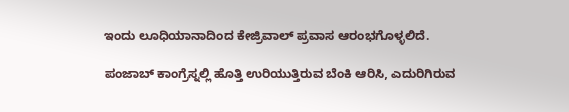ಇಂದು ಲೂಧಿಯಾನಾದಿಂದ ಕೇಜ್ರಿವಾಲ್ ಪ್ರವಾಸ ಆರಂಭಗೊಳ್ಳಲಿದೆ.

ಪಂಜಾಬ್ ಕಾಂಗ್ರೆಸ್ನಲ್ಲಿ ಹೊತ್ತಿ ಉರಿಯುತ್ತಿರುವ ಬೆಂಕಿ ಆರಿಸಿ, ಎದುರಿಗಿರುವ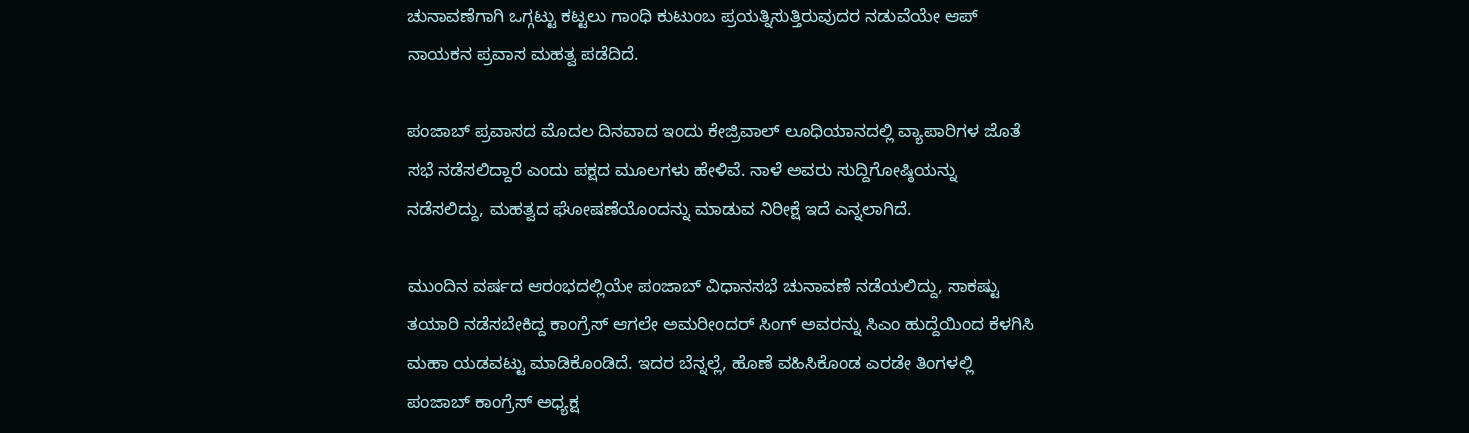ಚುನಾವಣೆಗಾಗಿ ಒಗ್ಗಟ್ಟು ಕಟ್ಟಲು ಗಾಂಧಿ ಕುಟುಂಬ ಪ್ರಯತ್ನಿಸುತ್ತಿರುವುದರ ನಡುವೆಯೇ ಆಪ್ ನಾಯಕನ ಪ್ರವಾಸ ಮಹತ್ವ ಪಡೆದಿದೆ.

ಪಂಜಾಬ್ ಪ್ರವಾಸದ ಮೊದಲ ದಿನವಾದ ಇಂದು ಕೇಜ್ರಿವಾಲ್ ಲೂಧಿಯಾನದಲ್ಲಿ ವ್ಯಾಪಾರಿಗಳ ಜೊತೆ ಸಭೆ ನಡೆಸಲಿದ್ದಾರೆ ಎಂದು ಪಕ್ಷದ ಮೂಲಗಳು ಹೇಳಿವೆ. ನಾಳೆ ಅವರು ಸುದ್ದಿಗೋಷ್ಠಿಯನ್ನು ನಡೆಸಲಿದ್ದು, ಮಹತ್ವದ ಘೋಷಣೆಯೊಂದನ್ನು ಮಾಡುವ ನಿರೀಕ್ಷೆ ಇದೆ ಎನ್ನಲಾಗಿದೆ.

ಮುಂದಿನ ವರ್ಷದ ಆರಂಭದಲ್ಲಿಯೇ ಪಂಜಾಬ್ ವಿಧಾನಸಭೆ ಚುನಾವಣೆ ನಡೆಯಲಿದ್ದು, ಸಾಕಷ್ಟು ತಯಾರಿ ನಡೆಸಬೇಕಿದ್ದ ಕಾಂಗ್ರೆಸ್ ಆಗಲೇ ಅಮರೀಂದರ್ ಸಿಂಗ್ ಅವರನ್ನು ಸಿಎಂ ಹುದ್ದೆಯಿಂದ ಕೆಳಗಿಸಿ ಮಹಾ ಯಡವಟ್ಟು ಮಾಡಿಕೊಂಡಿದೆ. ಇದರ ಬೆನ್ನಲ್ಲೆ, ಹೊಣೆ ವಹಿಸಿಕೊಂಡ ಎರಡೇ ತಿಂಗಳಲ್ಲಿ ಪಂಜಾಬ್ ಕಾಂಗ್ರೆಸ್ ಅಧ್ಯಕ್ಷ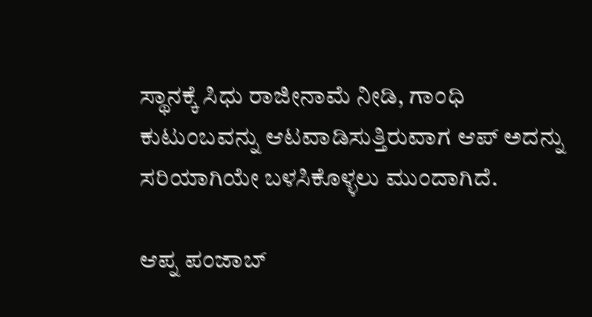ಸ್ಥಾನಕ್ಕೆ ಸಿಧು ರಾಜೀನಾಮೆ ನೀಡಿ, ಗಾಂಧಿ ಕುಟುಂಬವನ್ನು ಆಟವಾಡಿಸುತ್ತಿರುವಾಗ ಆಪ್ ಅದನ್ನು ಸರಿಯಾಗಿಯೇ ಬಳಸಿಕೊಳ್ಳಲು ಮುಂದಾಗಿದೆ.

ಆಪ್ನ ಪಂಜಾಬ್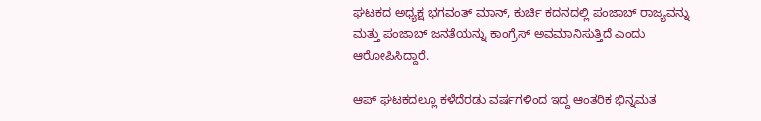ಘಟಕದ ಅಧ್ಯಕ್ಷ ಭಗವಂತ್ ಮಾನ್, ಕುರ್ಚಿ ಕದನದಲ್ಲಿ ಪಂಜಾಬ್ ರಾಜ್ಯವನ್ನು ಮತ್ತು ಪಂಜಾಬ್ ಜನತೆಯನ್ನು ಕಾಂಗ್ರೆಸ್ ಅವಮಾನಿಸುತ್ತಿದೆ ಎಂದು ಆರೋಪಿಸಿದ್ದಾರೆ.

ಆಪ್ ಘಟಕದಲ್ಲೂ ಕಳೆದೆರಡು ವರ್ಷಗಳಿಂದ ಇದ್ದ ಆಂತರಿಕ ಭಿನ್ನಮತ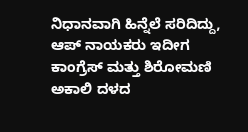ನಿಧಾನವಾಗಿ ಹಿನ್ನೆಲೆ ಸರಿದಿದ್ದು, ಆಪ್ ನಾಯಕರು ಇದೀಗ ಕಾಂಗ್ರೆಸ್ ಮತ್ತು ಶಿರೋಮಣಿ ಅಕಾಲಿ ದಳದ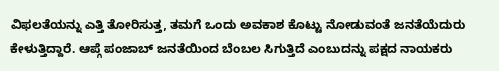ವಿಫಲತೆಯನ್ನು ಎತ್ತಿ ತೋರಿಸುತ್ತ, ತಮಗೆ ಒಂದು ಅವಕಾಶ ಕೊಟ್ಟು ನೋಡುವಂತೆ ಜನತೆಯೆದುರು ಕೇಳುತ್ತಿದ್ದಾರೆ. ಆಪ್ಗೆ ಪಂಜಾಬ್ ಜನತೆಯಿಂದ ಬೆಂಬಲ ಸಿಗುತ್ತಿದೆ ಎಂಬುದನ್ನು ಪಕ್ಷದ ನಾಯಕರು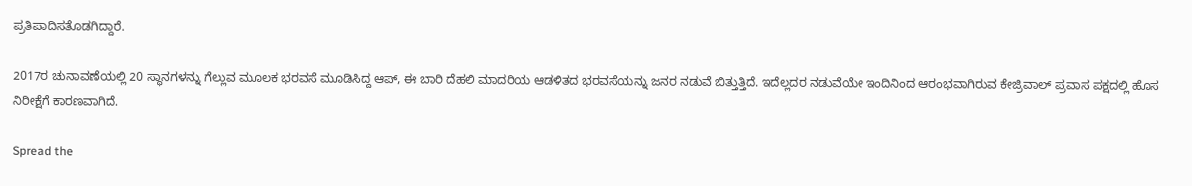ಪ್ರತಿಪಾದಿಸತೊಡಗಿದ್ದಾರೆ.

2017ರ ಚುನಾವಣೆಯಲ್ಲಿ 20 ಸ್ಥಾನಗಳನ್ನು ಗೆಲ್ಲುವ ಮೂಲಕ ಭರವಸೆ ಮೂಡಿಸಿದ್ದ ಆಪ್, ಈ ಬಾರಿ ದೆಹಲಿ ಮಾದರಿಯ ಆಡಳಿತದ ಭರವಸೆಯನ್ನು ಜನರ ನಡುವೆ ಬಿತ್ತುತ್ತಿದೆ. ಇದೆಲ್ಲದರ ನಡುವೆಯೇ ಇಂದಿನಿಂದ ಆರಂಭವಾಗಿರುವ ಕೇಜ್ರಿವಾಲ್ ಪ್ರವಾಸ ಪಕ್ಷದಲ್ಲಿ ಹೊಸ ನಿರೀಕ್ಷೆಗೆ ಕಾರಣವಾಗಿದೆ.

Spread the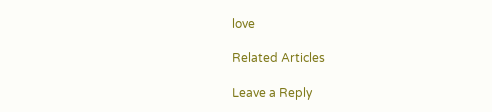love

Related Articles

Leave a Reply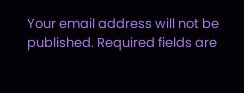Your email address will not be published. Required fields are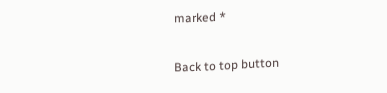marked *

Back to top button